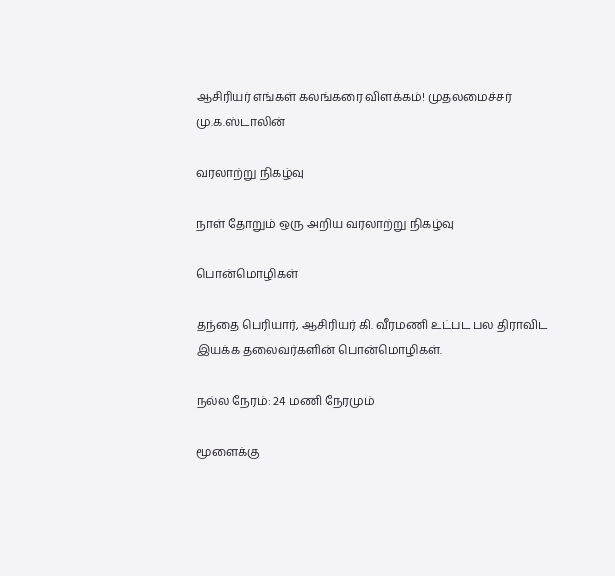ஆசிரியர் எங்கள் கலங்கரை விளக்கம்! முதலமைச்சர் மு.க.ஸ்டாலின்

வரலாற்று நிகழ்வு

நாள் தோறும் ஒரு அறிய வரலாற்று நிகழ்வு

பொன்மொழிகள்

தந்தை பெரியார், ஆசிரியர் கி. வீரமணி உட்பட பல திராவிட இயக்க தலைவர்களின் பொன்மொழிகள்.

நல்ல நேரம்: 24 மணி நேரமும்

மூளைக்கு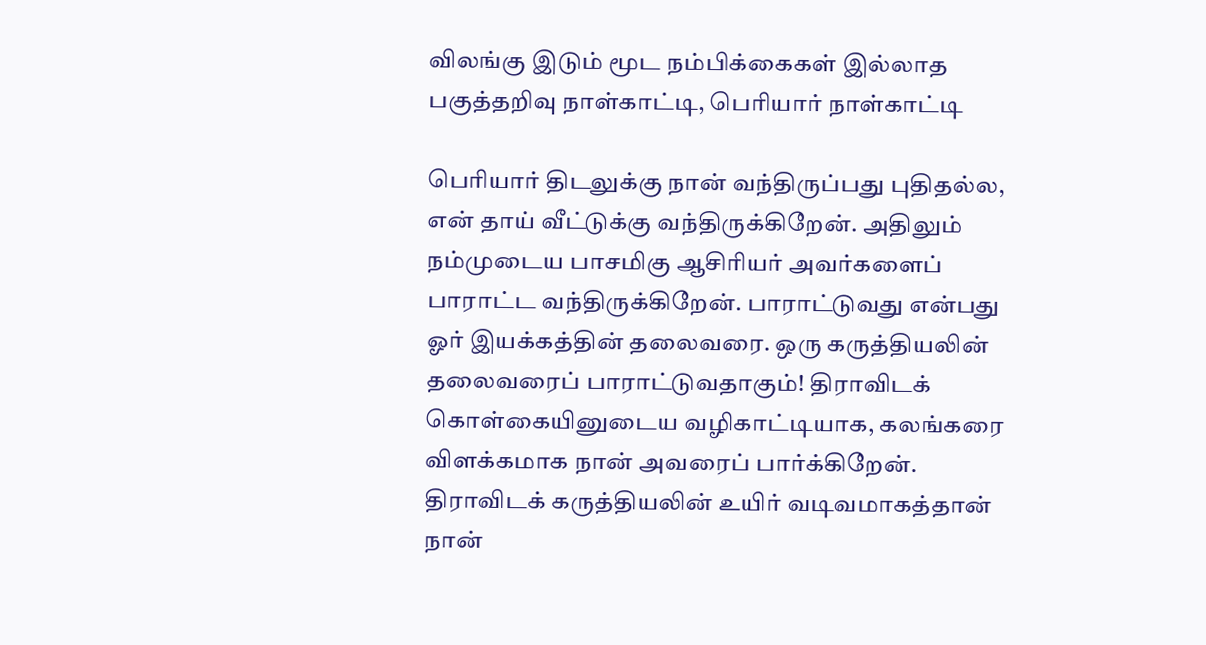விலங்கு இடும் மூட நம்பிக்கைகள் இல்லாத பகுத்தறிவு நாள்காட்டி, பெரியார் நாள்காட்டி

பெரியார் திடலுக்கு நான் வந்திருப்பது புதிதல்ல, என் தாய் வீட்டுக்கு வந்திருக்கிறேன். அதிலும் நம்முடைய பாசமிகு ஆசிரியர் அவர்களைப் பாராட்ட வந்திருக்கிறேன். பாராட்டுவது என்பது ஓர் இயக்கத்தின் தலைவரை. ஒரு கருத்தியலின் தலைவரைப் பாராட்டுவதாகும்! திராவிடக் கொள்கையினுடைய வழிகாட்டியாக, கலங்கரை விளக்கமாக நான் அவரைப் பார்க்கிறேன். திராவிடக் கருத்தியலின் உயிர் வடிவமாகத்தான் நான்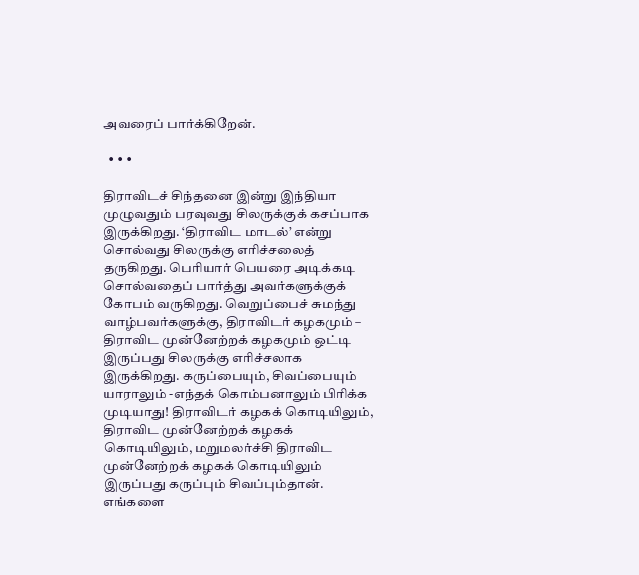அவரைப் பார்க்கிறேன்.

  • • •

திராவிடச் சிந்தனை இன்று இந்தியா முழுவதும் பரவுவது சிலருக்குக் கசப்பாக இருக்கிறது. ‘திராவிட மாடல்’ என்று சொல்வது சிலருக்கு எரிச்சலைத் தருகிறது. பெரியார் பெயரை அடிக்கடி சொல்வதைப் பார்த்து அவர்களுக்குக் கோபம் வருகிறது. வெறுப்பைச் சுமந்து வாழ்பவர்களுக்கு, திராவிடர் கழகமும் – திராவிட முன்னேற்றக் கழகமும் ஒட்டி இருப்பது சிலருக்கு எரிச்சலாக இருக்கிறது. கருப்பையும், சிவப்பையும் யாராலும் -எந்தக் கொம்பனாலும் பிரிக்க முடியாது! திராவிடர் கழகக் கொடியிலும், திராவிட முன்னேற்றக் கழகக் கொடியிலும், மறுமலர்ச்சி திராவிட முன்னேற்றக் கழகக் கொடியிலும் இருப்பது கருப்பும் சிவப்பும்தான். எங்களை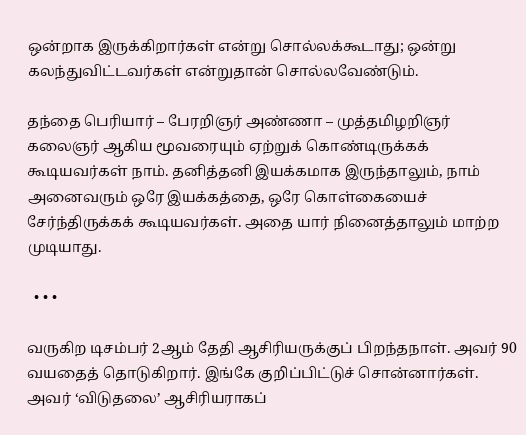ஒன்றாக இருக்கிறார்கள் என்று சொல்லக்கூடாது; ஒன்று கலந்துவிட்டவர்கள் என்றுதான் சொல்லவேண்டும்.

தந்தை பெரியார் – பேரறிஞர் அண்ணா – முத்தமிழறிஞர் கலைஞர் ஆகிய மூவரையும் ஏற்றுக் கொண்டிருக்கக் கூடியவர்கள் நாம். தனித்தனி இயக்கமாக இருந்தாலும், நாம் அனைவரும் ஒரே இயக்கத்தை, ஒரே கொள்கையைச் சேர்ந்திருக்கக் கூடியவர்கள். அதை யார் நினைத்தாலும் மாற்ற முடியாது.

  • • •

வருகிற டிசம்பர் 2ஆம் தேதி ஆசிரியருக்குப் பிறந்தநாள். அவர் 90 வயதைத் தொடுகிறார். இங்கே குறிப்பிட்டுச் சொன்னார்கள். அவர் ‘விடுதலை’ ஆசிரியராகப்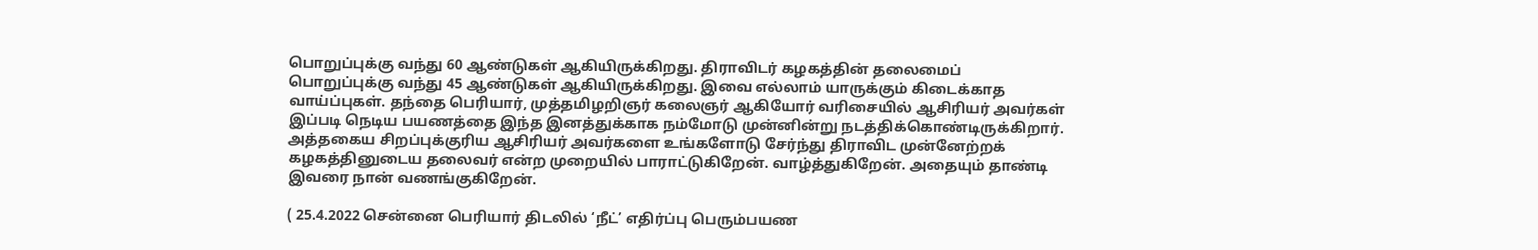பொறுப்புக்கு வந்து 60 ஆண்டுகள் ஆகியிருக்கிறது. திராவிடர் கழகத்தின் தலைமைப் பொறுப்புக்கு வந்து 45 ஆண்டுகள் ஆகியிருக்கிறது. இவை எல்லாம் யாருக்கும் கிடைக்காத வாய்ப்புகள். தந்தை பெரியார், முத்தமிழறிஞர் கலைஞர் ஆகியோர் வரிசையில் ஆசிரியர் அவர்கள் இப்படி நெடிய பயணத்தை இந்த இனத்துக்காக நம்மோடு முன்னின்று நடத்திக்கொண்டிருக்கிறார். அத்தகைய சிறப்புக்குரிய ஆசிரியர் அவர்களை உங்களோடு சேர்ந்து திராவிட முன்னேற்றக் கழகத்தினுடைய தலைவர் என்ற முறையில் பாராட்டுகிறேன். வாழ்த்துகிறேன். அதையும் தாண்டி இவரை நான் வணங்குகிறேன்.

( 25.4.2022 சென்னை பெரியார் திடலில் ‘நீட்’ எதிர்ப்பு பெரும்பயண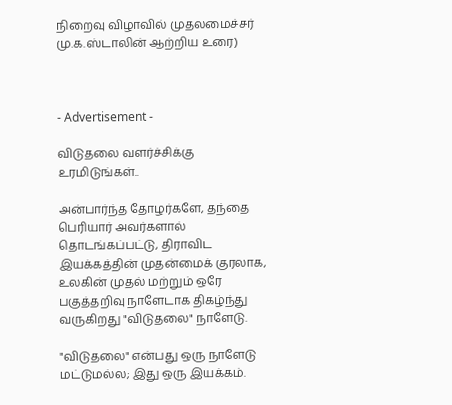நிறைவு விழாவில் முதலமைச்சர்
மு.க.ஸ்டாலின் ஆற்றிய உரை)



- Advertisement -

விடுதலை வளர்ச்சிக்கு உரமிடுங்கள்..

அன்பார்ந்த தோழர்களே, தந்தை பெரியார் அவர்களால் தொடங்கப்பட்டு, திராவிட இயக்கத்தின் முதன்மைக் குரலாக, உலகின் முதல் மற்றும் ஒரே பகுத்தறிவு நாளேடாக திகழ்ந்து வருகிறது "விடுதலை" நாளேடு.

"விடுதலை" என்பது ஒரு நாளேடு மட்டுமல்ல; இது ஒரு இயக்கம்.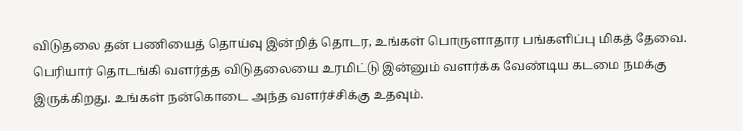விடுதலை தன் பணியைத் தொய்வு இன்றித் தொடர, உங்கள் பொருளாதார பங்களிப்பு மிகத் தேவை. பெரியார் தொடங்கி வளர்த்த விடுதலையை உரமிட்டு இன்னும் வளர்க்க வேண்டிய கடமை நமக்கு இருக்கிறது. உங்கள் நன்கொடை அந்த வளர்ச்சிக்கு உதவும்.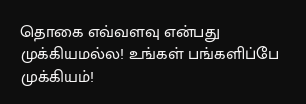தொகை எவ்வளவு என்பது முக்கியமல்ல! உங்கள் பங்களிப்பே முக்கியம்!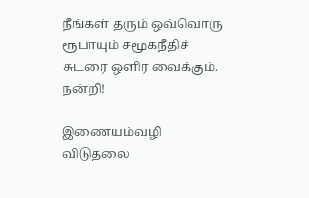நீங்கள் தரும் ஒவ்வொரு ரூபாயும் சமூகநீதிச் சுடரை ஒளிர வைக்கும். நன்றி!

இணையம்வழி விடுதலை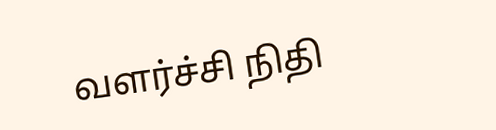வளர்ச்சி நிதி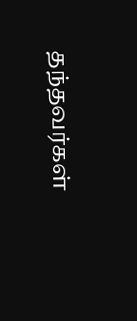தந்தவர்கள்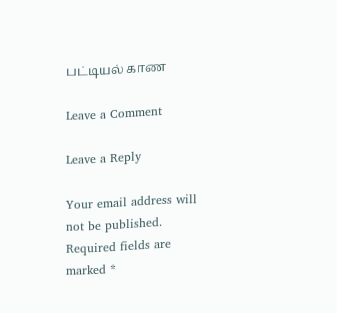பட்டியல் காண

Leave a Comment

Leave a Reply

Your email address will not be published. Required fields are marked *